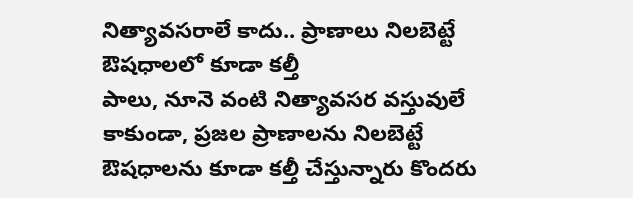నిత్యావసరాలే కాదు.. ప్రాణాలు నిలబెట్టే ఔషధాలలో కూడా కల్తీ
పాలు, నూనె వంటి నిత్యావసర వస్తువులే కాకుండా, ప్రజల ప్రాణాలను నిలబెట్టే ఔషధాలను కూడా కల్తీ చేస్తున్నారు కొందరు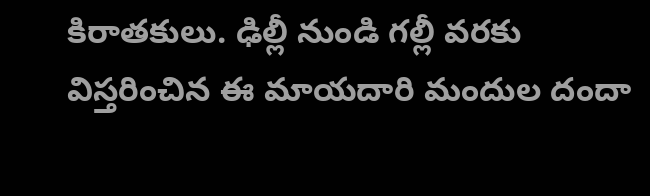కిరాతకులు. ఢిల్లీ నుండి గల్లీ వరకు విస్తరించిన ఈ మాయదారి మందుల దందా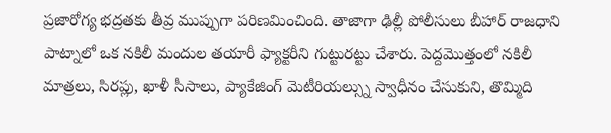ప్రజారోగ్య భద్రతకు తీవ్ర ముప్పుగా పరిణమించింది. తాజాగా ఢిల్లీ పోలీసులు బీహార్ రాజధాని పాట్నాలో ఒక నకిలీ మందుల తయారీ ఫ్యాక్టరీని గుట్టురట్టు చేశారు. పెద్దమొత్తంలో నకిలీ మాత్రలు, సిరప్లు, ఖాళీ సీసాలు, ప్యాకేజింగ్ మెటీరియల్స్ను స్వాధీనం చేసుకుని, తొమ్మిది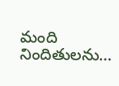మంది నిందితులను…